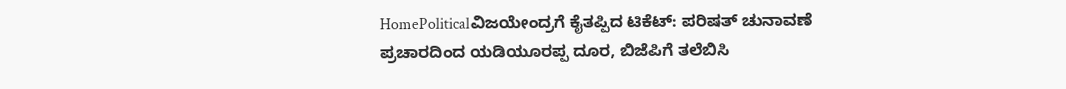HomePoliticalವಿಜಯೇಂದ್ರಗೆ ಕೈತಪ್ಪಿದ ಟಿಕೆಟ್: ಪರಿಷತ್ ಚುನಾವಣೆ ಪ್ರಚಾರದಿಂದ ಯಡಿಯೂರಪ್ಪ ದೂರ, ಬಿಜೆಪಿಗೆ ತಲೆಬಿಸಿ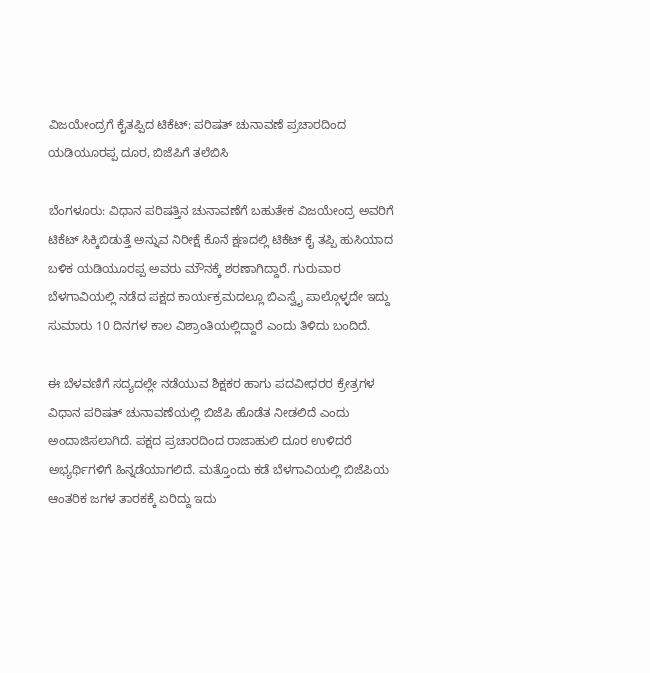ವಿಜಯೇಂದ್ರಗೆ ಕೈತಪ್ಪಿದ ಟಿಕೆಟ್: ಪರಿಷತ್ ಚುನಾವಣೆ ಪ್ರಚಾರದಿಂದ ಯಡಿಯೂರಪ್ಪ ದೂರ, ಬಿಜೆಪಿಗೆ ತಲೆಬಿಸಿ

ಬೆಂಗಳೂರು: ವಿಧಾನ ಪರಿಷತ್ತಿನ ಚುನಾವಣೆಗೆ ಬಹುತೇಕ ವಿಜಯೇಂದ್ರ ಅವರಿಗೆ ಟಿಕೆಟ್ ಸಿಕ್ಕಿಬಿಡುತ್ತೆ ಅನ್ನುವ ನಿರೀಕ್ಷೆ ಕೊನೆ ಕ್ಷಣದಲ್ಲಿ ಟಿಕೆಟ್ ಕೈ ತಪ್ಪಿ ಹುಸಿಯಾದ ಬಳಿಕ ಯಡಿಯೂರಪ್ಪ ಅವರು ಮೌನಕ್ಕೆ ಶರಣಾಗಿದ್ದಾರೆ. ಗುರುವಾರ ಬೆಳಗಾವಿಯಲ್ಲಿ ನಡೆದ ಪಕ್ಷದ ಕಾರ್ಯಕ್ರಮದಲ್ಲೂ ಬಿಎಸ್ವೈ ಪಾಲ್ಗೊಳ್ಳದೇ ಇದ್ದು ಸುಮಾರು 10 ದಿನಗಳ ಕಾಲ ವಿಶ್ರಾಂತಿಯಲ್ಲಿದ್ದಾರೆ ಎಂದು ತಿಳಿದು ಬಂದಿದೆ.

ಈ ಬೆಳವಣಿಗೆ ಸದ್ಯದಲ್ಲೇ ನಡೆಯುವ ಶಿಕ್ಷಕರ ಹಾಗು ಪದವೀಧರರ ಕ್ರೇತ್ರಗಳ ವಿಧಾನ ಪರಿಷತ್ ಚುನಾವಣೆಯಲ್ಲಿ ಬಿಜೆಪಿ ಹೊಡೆತ ನೀಡಲಿದೆ ಎಂದು ಅಂದಾಜಿಸಲಾಗಿದೆ. ಪಕ್ಷದ ಪ್ರಚಾರದಿಂದ ರಾಜಾಹುಲಿ ದೂರ ಉಳಿದರೆ ಅಭ್ಯರ್ಥಿಗಳಿಗೆ ಹಿನ್ನಡೆಯಾಗಲಿದೆ. ಮತ್ತೊಂದು ಕಡೆ ಬೆಳಗಾವಿಯಲ್ಲಿ ಬಿಜೆಪಿಯ ಆಂತರಿಕ ಜಗಳ ತಾರಕಕ್ಕೆ ಏರಿದ್ದು ಇದು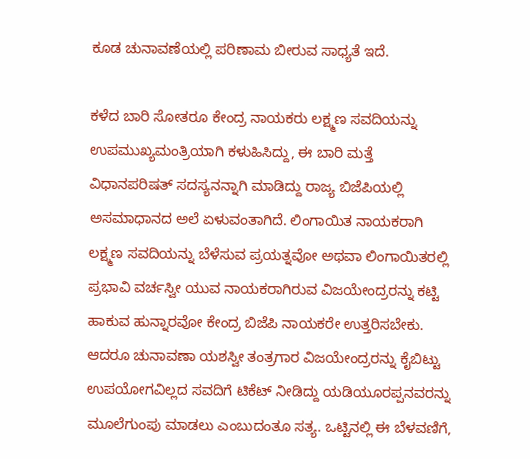ಕೂಡ ಚುನಾವಣೆಯಲ್ಲಿ ಪರಿಣಾಮ ಬೀರುವ ಸಾಧ್ಯತೆ ಇದೆ.

ಕಳೆದ ಬಾರಿ ಸೋತರೂ ಕೇಂದ್ರ ನಾಯಕರು ಲಕ್ಷ್ಮಣ ಸವದಿಯನ್ನು ಉಪಮುಖ್ಯಮಂತ್ರಿಯಾಗಿ ಕಳುಹಿಸಿದ್ದು, ಈ ಬಾರಿ ಮತ್ತೆ ವಿಧಾನಪರಿಷತ್ ಸದಸ್ಯನನ್ನಾಗಿ ಮಾಡಿದ್ದು ರಾಜ್ಯ ಬಿಜೆಪಿಯಲ್ಲಿ ಅಸಮಾಧಾನದ ಅಲೆ ಏಳುವಂತಾಗಿದೆ. ಲಿಂಗಾಯಿತ ನಾಯಕರಾಗಿ ಲಕ್ಷ್ಮಣ ಸವದಿಯನ್ನು ಬೆಳೆಸುವ ಪ್ರಯತ್ನವೋ ಅಥವಾ ಲಿಂಗಾಯಿತರಲ್ಲಿ ಪ್ರಭಾವಿ ವರ್ಚಸ್ವೀ ಯುವ ನಾಯಕರಾಗಿರುವ ವಿಜಯೇಂದ್ರರನ್ನು ಕಟ್ಟಿ ಹಾಕುವ ಹುನ್ನಾರವೋ ಕೇಂದ್ರ ಬಿಜೆಪಿ ನಾಯಕರೇ ಉತ್ತರಿಸಬೇಕು. ಆದರೂ ಚುನಾವಣಾ ಯಶಸ್ವೀ ತಂತ್ರಗಾರ ವಿಜಯೇಂದ್ರರನ್ನು ಕೈಬಿಟ್ಟು ಉಪಯೋಗವಿಲ್ಲದ ಸವದಿಗೆ ಟಿಕೆಟ್ ನೀಡಿದ್ದು ಯಡಿಯೂರಪ್ಪನವರನ್ನು ಮೂಲೆಗುಂಪು ಮಾಡಲು ಎಂಬುದಂತೂ ಸತ್ಯ. ಒಟ್ಟಿನಲ್ಲಿ ಈ ಬೆಳವಣಿಗೆ,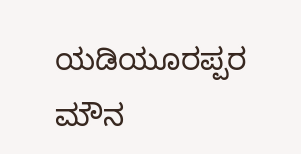ಯಡಿಯೂರಪ್ಪರ ಮೌನ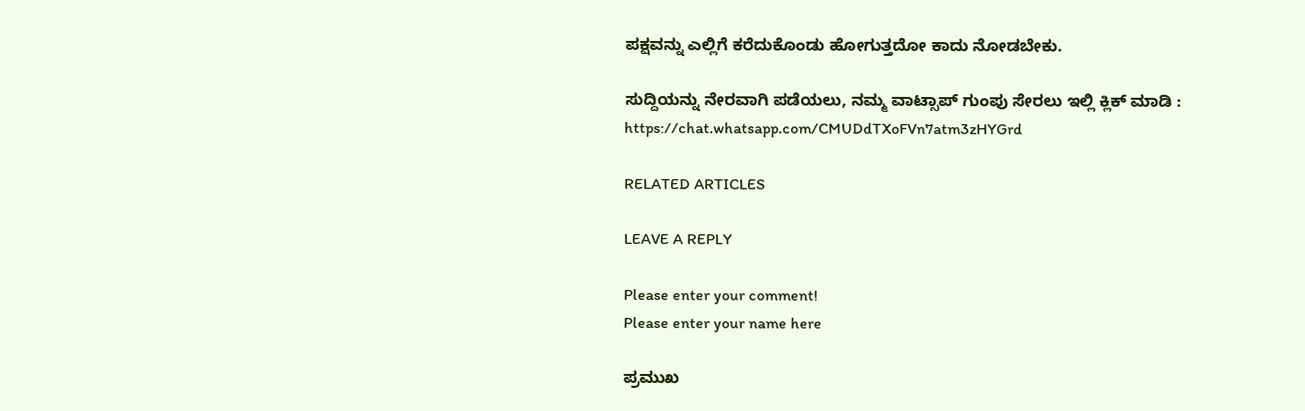ಪಕ್ಷವನ್ನು ಎಲ್ಲಿಗೆ ಕರೆದುಕೊಂಡು ಹೋಗುತ್ತದೋ ಕಾದು ನೋಡಬೇಕು.

ಸುದ್ದಿಯನ್ನು ನೇರವಾಗಿ ಪಡೆಯಲು, ನಮ್ಮ ವಾಟ್ಸಾಪ್ ಗುಂಪು ಸೇರಲು ಇಲ್ಲಿ ಕ್ಲಿಕ್ ಮಾಡಿ :
https://chat.whatsapp.com/CMUDdTXoFVn7atm3zHYGrd

RELATED ARTICLES

LEAVE A REPLY

Please enter your comment!
Please enter your name here

ಪ್ರಮುಖ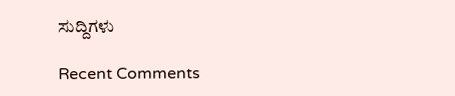ಸುದ್ದಿಗಳು

Recent Comments